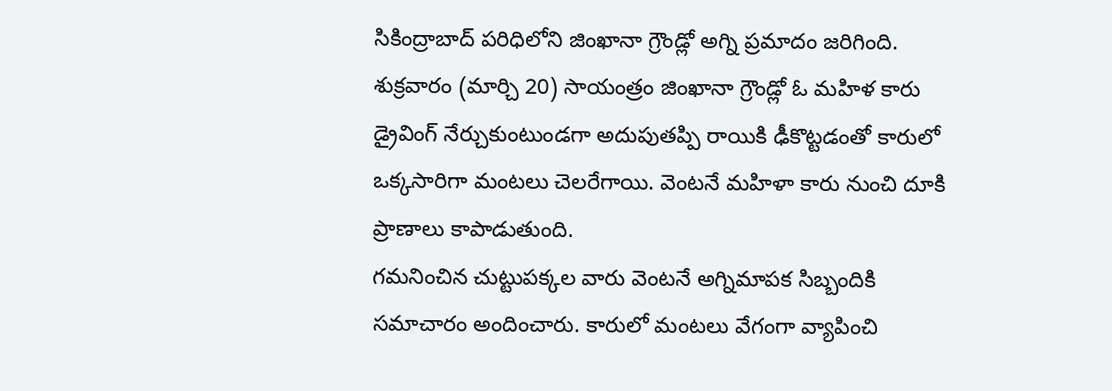సికింద్రాబాద్ పరిధిలోని జింఖానా గ్రౌండ్లో అగ్ని ప్రమాదం జరిగింది. శుక్రవారం (మార్చి 20) సాయంత్రం జింఖానా గ్రౌండ్లో ఓ మహిళ కారు డ్రైవింగ్ నేర్చుకుంటుండగా అదుపుతప్పి రాయికి ఢీకొట్టడంతో కారులో ఒక్కసారిగా మంటలు చెలరేగాయి. వెంటనే మహిళా కారు నుంచి దూకి ప్రాణాలు కాపాడుతుంది.
గమనించిన చుట్టుపక్కల వారు వెంటనే అగ్నిమాపక సిబ్బందికి సమాచారం అందించారు. కారులో మంటలు వేగంగా వ్యాపించి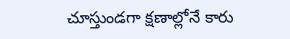చూస్తుండగా క్షణాల్లోనే కారు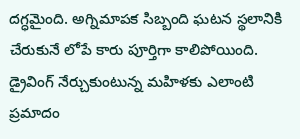దగ్ధమైంది. అగ్నిమాపక సిబ్బంది ఘటన స్థలానికి చేరుకునే లోపే కారు పూర్తిగా కాలిపోయింది. డ్రైవింగ్ నేర్చుకుంటున్న మహిళకు ఎలాంటి ప్రమాదం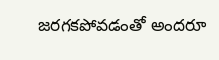జరగకపోవడంతో అందరూ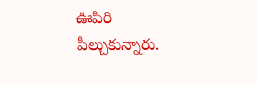ఊపిరి పీల్చుకున్నారు.